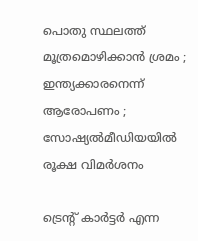പൊതു സ്ഥലത്ത് മൂത്രമൊഴിക്കാന്‍ ശ്രമം ; ഇന്ത്യക്കാരനെന്ന് ആരോപണം ; സോഷ്യല്‍മീഡിയയില്‍ രൂക്ഷ വിമര്‍ശനം

ട്രെന്റ് കാര്‍ട്ടര്‍ എന്ന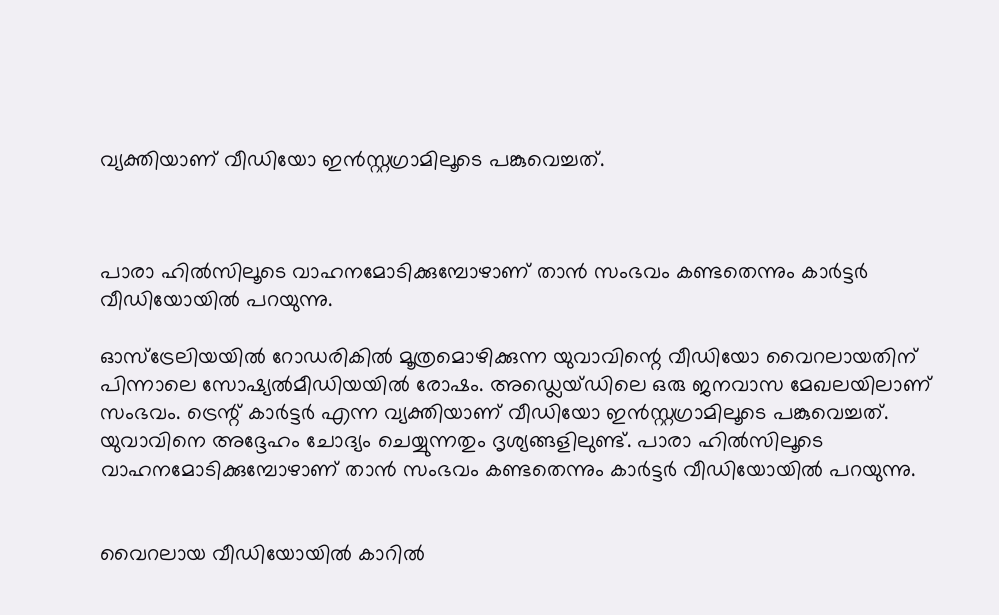വ്യക്തിയാണ് വീഡിയോ ഇന്‍സ്റ്റഗ്രാമിലൂടെ പങ്കുവെച്ചത്.



പാരാ ഹില്‍സിലൂടെ വാഹനമോടിക്കുമ്പോഴാണ് താന്‍ സംഭവം കണ്ടതെന്നും കാര്‍ട്ടര്‍ വീഡിയോയില്‍ പറയുന്നു.

ഓസ്ട്രേലിയയില്‍ റോഡരികില്‍ മൂത്രമൊഴിക്കുന്ന യുവാവിന്റെ വീഡിയോ വൈറലായതിന് പിന്നാലെ സോഷ്യല്‍മീഡിയയില്‍ രോഷം. അഡ്ലെയ്ഡിലെ ഒരു ജനവാസ മേഖലയിലാണ് സംഭവം. ട്രെന്റ് കാര്‍ട്ടര്‍ എന്ന വ്യക്തിയാണ് വീഡിയോ ഇന്‍സ്റ്റഗ്രാമിലൂടെ പങ്കുവെച്ചത്. യുവാവിനെ അദ്ദേഹം ചോദ്യം ചെയ്യുന്നതും ദൃശ്യങ്ങളിലുണ്ട്. പാരാ ഹില്‍സിലൂടെ വാഹനമോടിക്കുമ്പോഴാണ് താന്‍ സംഭവം കണ്ടതെന്നും കാര്‍ട്ടര്‍ വീഡിയോയില്‍ പറയുന്നു.


വൈറലായ വീഡിയോയില്‍ കാറില്‍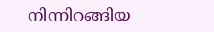നിന്നിറങ്ങിയ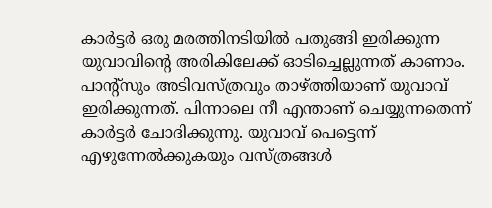കാര്‍ട്ടര്‍ ഒരു മരത്തിനടിയില്‍ പതുങ്ങി ഇരിക്കുന്ന യുവാവിന്റെ അരികിലേക്ക് ഓടിച്ചെല്ലുന്നത് കാണാം. പാന്റ്സും അടിവസ്ത്രവും താഴ്ത്തിയാണ് യുവാവ് ഇരിക്കുന്നത്. പിന്നാലെ നീ എന്താണ് ചെയ്യുന്നതെന്ന് കാര്‍ട്ടര്‍ ചോദിക്കുന്നു. യുവാവ് പെട്ടെന്ന് എഴുന്നേല്‍ക്കുകയും വസ്ത്രങ്ങള്‍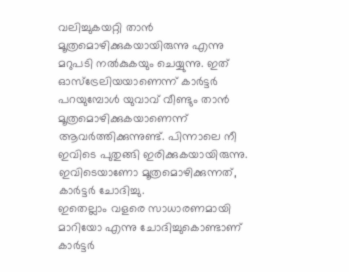വലിച്ചുകയറ്റി താന്‍ മൂത്രമൊഴിക്കുകയായിരുന്നു എന്നു മറുപടി നല്‍കുകയും ചെയ്യുന്നു. ഇത് ഓസ്ട്രേലിയയാണെന്ന് കാര്‍ട്ടര്‍ പറയുമ്പോള്‍ യുവാവ് വീണ്ടും താന്‍ മൂത്രമൊഴിക്കുകയാണെന്ന് ആവര്‍ത്തിക്കുന്നുണ്ട്. പിന്നാലെ നീ ഇവിടെ പുതുങ്ങി ഇരിക്കുകയായിരുന്നു. ഇവിടെയാണോ മൂത്രമൊഴിക്കുന്നത്, കാര്‍ട്ടര്‍ ചോദിച്ചു.
ഇതെല്ലാം വളരെ സാധാരണമായി മാറിയോ എന്നു ചോദിച്ചുകൊണ്ടാണ് കാര്‍ട്ടര്‍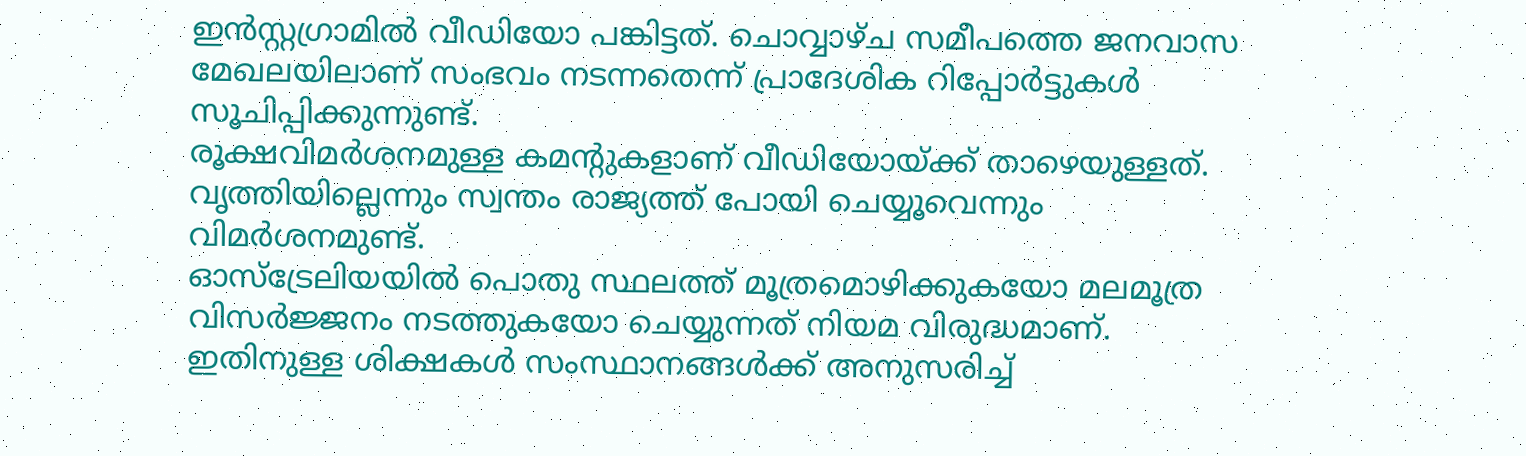ഇന്‍സ്റ്റഗ്രാമില്‍ വീഡിയോ പങ്കിട്ടത്. ചൊവ്വാഴ്ച സമീപത്തെ ജനവാസ മേഖലയിലാണ് സംഭവം നടന്നതെന്ന് പ്രാദേശിക റിപ്പോര്‍ട്ടുകള്‍ സൂചിപ്പിക്കുന്നുണ്ട്.
രൂക്ഷവിമര്‍ശനമുള്ള കമന്റുകളാണ് വീഡിയോയ്ക്ക് താഴെയുള്ളത്. വൃത്തിയില്ലെന്നും സ്വന്തം രാജ്യത്ത് പോയി ചെയ്യൂവെന്നും വിമര്‍ശനമുണ്ട്.
ഓസ്ട്രേലിയയില്‍ പൊതു സ്ഥലത്ത് മൂത്രമൊഴിക്കുകയോ മലമൂത്ര വിസര്‍ജ്ജനം നടത്തുകയോ ചെയ്യുന്നത് നിയമ വിരുദ്ധമാണ്. ഇതിനുള്ള ശിക്ഷകള്‍ സംസ്ഥാനങ്ങള്‍ക്ക് അനുസരിച്ച്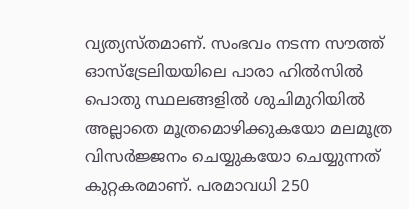വ്യത്യസ്തമാണ്. സംഭവം നടന്ന സൗത്ത് ഓസ്ട്രേലിയയിലെ പാരാ ഹില്‍സില്‍ പൊതു സ്ഥലങ്ങളില്‍ ശുചിമുറിയില്‍ അല്ലാതെ മൂത്രമൊഴിക്കുകയോ മലമൂത്ര വിസര്‍ജ്ജനം ചെയ്യുകയോ ചെയ്യുന്നത് കുറ്റകരമാണ്. പരമാവധി 250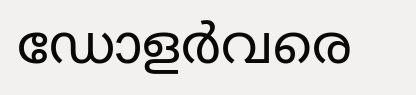ഡോളര്‍വരെ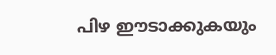പിഴ ഈടാക്കുകയും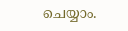ചെയ്യാം.